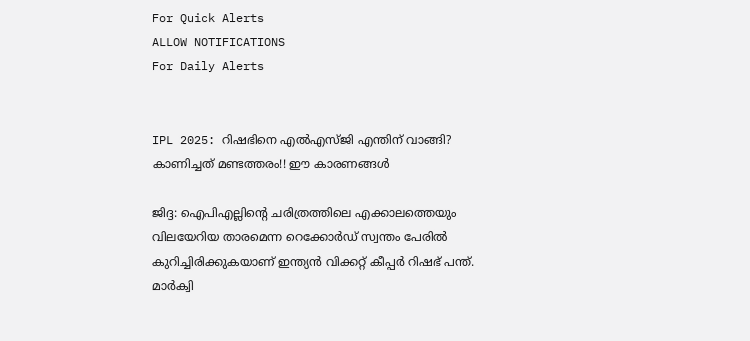For Quick Alerts
ALLOW NOTIFICATIONS
For Daily Alerts


IPL 2025: റിഷഭിനെ എല്‍എസ്ജി എന്തിന് വാങ്ങി? കാണിച്ചത് മണ്ടത്തരം!! ഈ കാരണങ്ങള്‍

ജിദ്ദ: ഐപിഎല്ലിന്റെ ചരിത്രത്തിലെ എക്കാലത്തെയും വിലയേറിയ താരമെന്ന റെക്കോര്‍ഡ് സ്വന്തം പേരില്‍ കുറിച്ചിരിക്കുകയാണ് ഇന്ത്യന്‍ വിക്കറ്റ് കീപ്പര്‍ റിഷഭ് പന്ത്. മാര്‍ക്വി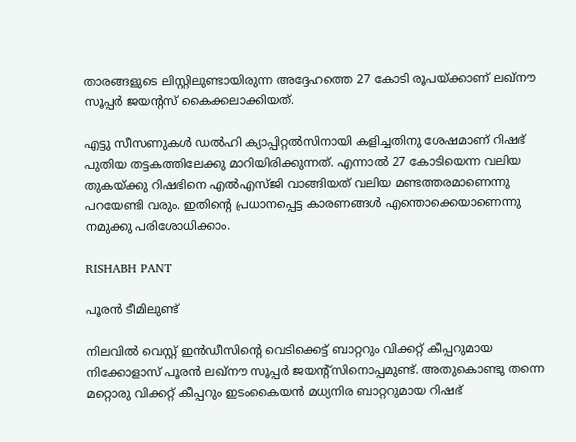താരങ്ങളുടെ ലിസ്റ്റിലുണ്ടായിരുന്ന അദ്ദേഹത്തെ 27 കോടി രൂപയ്ക്കാണ് ലഖ്‌നൗ സൂപ്പര്‍ ജയന്റസ് കൈക്കലാക്കിയത്.

എട്ടു സീസണുകള്‍ ഡല്‍ഹി ക്യാപ്പിറ്റല്‍സിനായി കളിച്ചതിനു ശേഷമാണ് റിഷഭ് പുതിയ തട്ടകത്തിലേക്കു മാറിയിരിക്കുന്നത്. എന്നാല്‍ 27 കോടിയെന്ന വലിയ തുകയ്ക്കു റിഷഭിനെ എല്‍എസ്ജി വാങ്ങിയത് വലിയ മണ്ടത്തരമാണെന്നു പറയേണ്ടി വരും. ഇതിന്റെ പ്രധാനപ്പെട്ട കാരണങ്ങള്‍ എന്തൊക്കെയാണെന്നു നമുക്കു പരിശോധിക്കാം.

RISHABH PANT

പൂരന്‍ ടീമിലുണ്ട്

നിലവില്‍ വെസ്റ്റ് ഇന്‍ഡീസിന്റെ വെടിക്കെട്ട് ബാറ്ററും വിക്കറ്റ് കീപ്പറുമായ നിക്കോളാസ് പൂരന്‍ ലഖ്‌നൗ സൂപ്പര്‍ ജയന്റ്‌സിനൊപ്പമുണ്ട്. അതുകൊണ്ടു തന്നെ മറ്റൊരു വിക്കറ്റ് കീപ്പറും ഇടംകൈയന്‍ മധ്യനിര ബാറ്ററുമായ റിഷഭ്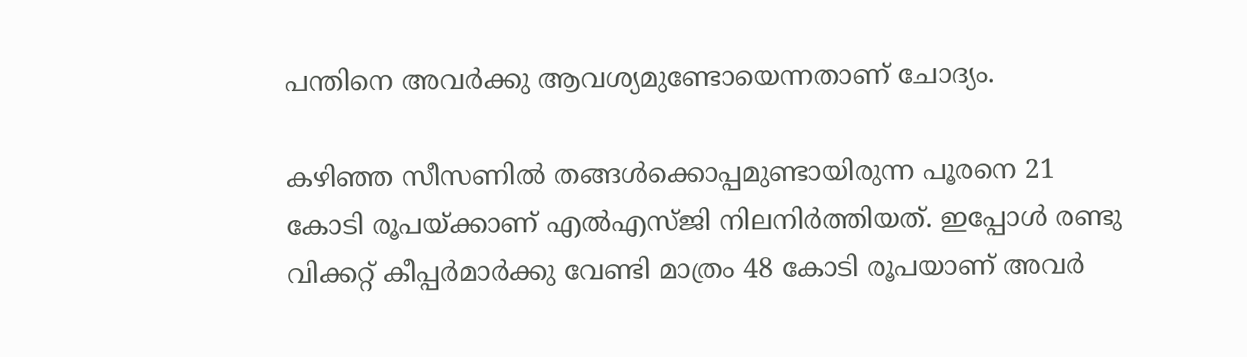പന്തിനെ അവര്‍ക്കു ആവശ്യമുണ്ടോയെന്നതാണ് ചോദ്യം.

കഴിഞ്ഞ സീസണില്‍ തങ്ങള്‍ക്കൊപ്പമുണ്ടായിരുന്ന പൂരനെ 21 കോടി രൂപയ്ക്കാണ് എല്‍എസ്ജി നിലനിര്‍ത്തിയത്. ഇപ്പോള്‍ രണ്ടു വിക്കറ്റ് കീപ്പര്‍മാര്‍ക്കു വേണ്ടി മാത്രം 48 കോടി രൂപയാണ് അവര്‍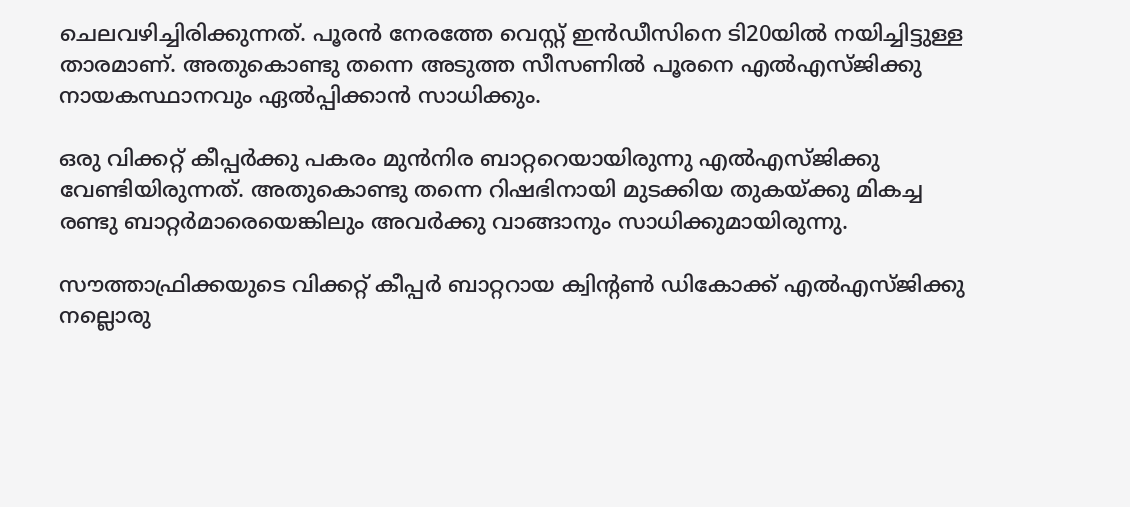ചെലവഴിച്ചിരിക്കുന്നത്. പൂരന്‍ നേരത്തേ വെസ്റ്റ് ഇന്‍ഡീസിനെ ടി20യില്‍ നയിച്ചിട്ടുള്ള താരമാണ്. അതുകൊണ്ടു തന്നെ അടുത്ത സീസണില്‍ പൂരനെ എല്‍എസ്ജിക്കു നായകസ്ഥാനവും ഏല്‍പ്പിക്കാന്‍ സാധിക്കും.

ഒരു വിക്കറ്റ് കീപ്പര്‍ക്കു പകരം മുന്‍നിര ബാറ്ററെയായിരുന്നു എല്‍എസ്ജിക്കു വേണ്ടിയിരുന്നത്. അതുകൊണ്ടു തന്നെ റിഷഭിനായി മുടക്കിയ തുകയ്ക്കു മികച്ച രണ്ടു ബാറ്റര്‍മാരെയെങ്കിലും അവര്‍ക്കു വാങ്ങാനും സാധിക്കുമായിരുന്നു.

സൗത്താഫ്രിക്കയുടെ വിക്കറ്റ് കീപ്പര്‍ ബാറ്ററായ ക്വിന്റണ്‍ ഡികോക്ക് എല്‍എസ്ജിക്കു നല്ലൊരു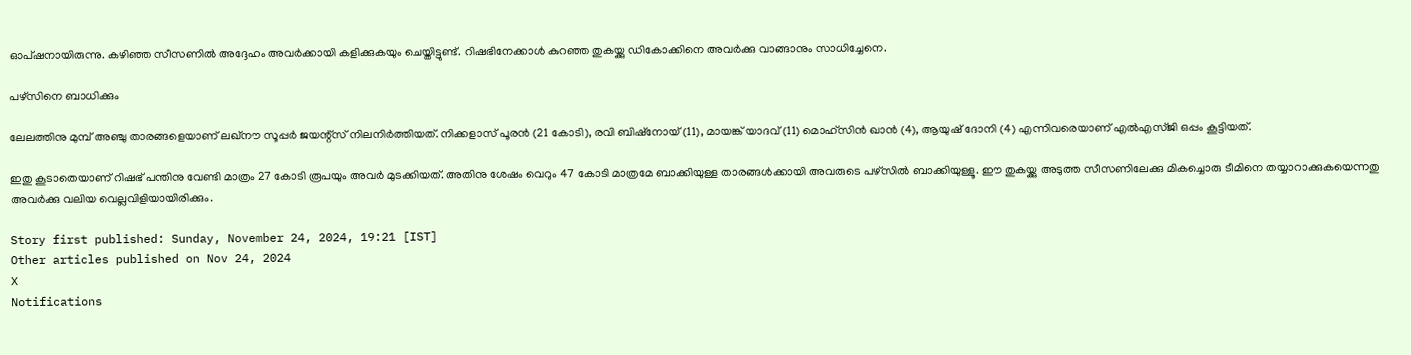ഓപ്ഷനായിരുന്നു. കഴിഞ്ഞ സീസണില്‍ അദ്ദേഹം അവര്‍ക്കായി കളിക്കുകയും ചെയ്തിട്ടുണ്ട്. റിഷഭിനേക്കാള്‍ കുറഞ്ഞ തുകയ്ക്കു ഡികോക്കിനെ അവര്‍ക്കു വാങ്ങാനും സാധിച്ചേനെ.

പഴ്‌സിനെ ബാധിക്കും

ലേലത്തിനു മുമ്പ് അഞ്ചു താരങ്ങളെയാണ് ലഖ്‌നൗ സൂപ്പര്‍ ജയന്റ്‌സ് നിലനിര്‍ത്തിയത്. നിക്കളാസ് പൂരന്‍ (21 കോടി), രവി ബിഷ്‌നോയ് (11), മായങ്ക് യാദവ് (11) മൊഹ്‌സിന്‍ ഖാന്‍ (4), ആയുഷ് ദോനി (4) എന്നിവരെയാണ് എല്‍എസ്ജി ഒപ്പം കൂട്ടിയത്.

ഇതു കൂടാതെയാണ് റിഷഭ് പന്തിനു വേണ്ടി മാത്രം 27 കോടി രൂപയും അവര്‍ മുടക്കിയത്. അതിനു ശേഷം വെറും 47 കോടി മാത്രമേ ബാക്കിയുള്ള താരങ്ങള്‍ക്കായി അവരുടെ പഴ്‌സില്‍ ബാക്കിയുള്ളൂ. ഈ തുകയ്ക്കു അടുത്ത സീസണിലേക്കു മികച്ചൊരു ടീമിനെ തയ്യാറാക്കുകയെന്നതു അവര്‍ക്കു വലിയ വെല്ലവിളിയായിരിക്കും.

Story first published: Sunday, November 24, 2024, 19:21 [IST]
Other articles published on Nov 24, 2024
X
Notifications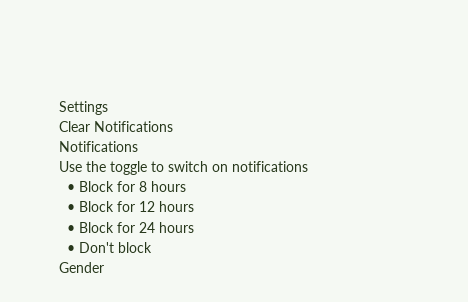Settings
Clear Notifications
Notifications
Use the toggle to switch on notifications
  • Block for 8 hours
  • Block for 12 hours
  • Block for 24 hours
  • Don't block
Gender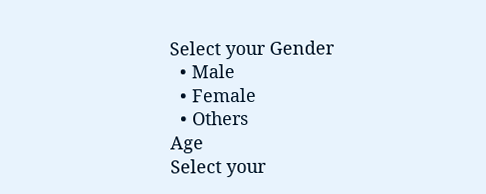Select your Gender
  • Male
  • Female
  • Others
Age
Select your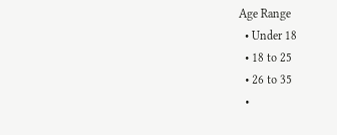Age Range
  • Under 18
  • 18 to 25
  • 26 to 35
  •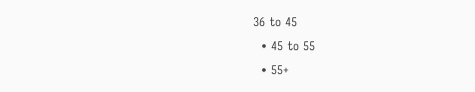36 to 45
  • 45 to 55
  • 55+